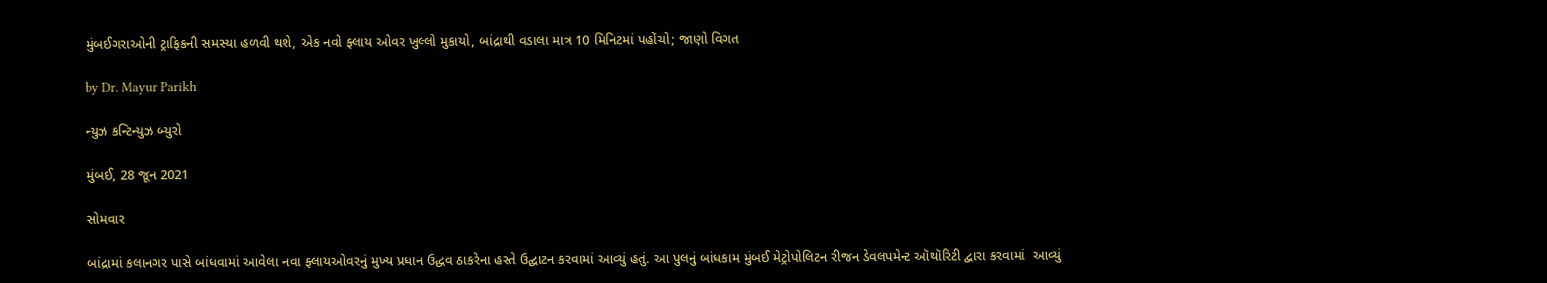મુંબઈગરાઓની ટ્રાફિકની સમસ્યા હળવી થશે, એક નવો ફ્લાય ઓવર ખુલ્લો મુકાયો, બાંદ્રાથી વડાલા માત્ર 10 મિનિટમાં પહોંચો; જાણો વિગત

by Dr. Mayur Parikh

ન્યુઝ કન્ટિન્યુઝ બ્યુરો

મુંબઈ, 28 જૂન 2021

સોમવાર

બાંદ્રામાં કલાનગર પાસે બાંધવામાં આવેલા નવા ફ્લાયઓવરનું મુખ્ય પ્રધાન ઉદ્ધવ ઠાકરેના હસ્તે ઉદ્ઘાટન કરવામાં આવ્યું હતું. આ પુલનું બાંધકામ મુંબઈ મેટ્રોપોલિટન રીજન ડેવલપમેન્ટ ઑથૉરિટી દ્વારા કરવામાં  આવ્યું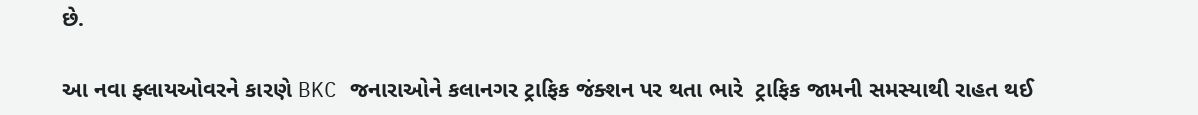છે.

આ નવા ફ્લાયઓવરને કારણે BKC જનારાઓને કલાનગર ટ્રાફિક જંક્શન પર થતા ભારે  ટ્રાફિક જામની સમસ્યાથી રાહત થઈ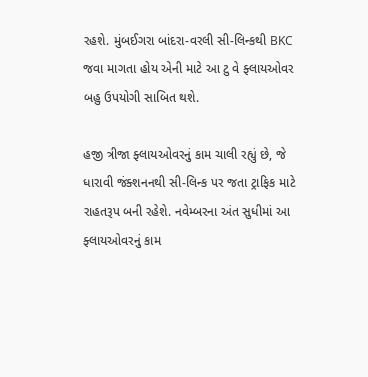રહશે. મુંબઈગરા બાંદરા-વરલી સી-લિન્કથી BKC જવા માગતા હોય એની માટે આ ટુ વે ફ્લાયઓવર બહુ ઉપયોગી સાબિત થશે.

હજી ત્રીજા ફ્લાયઓવરનું કામ ચાલી રહ્યું છે, જે ધારાવી જંક્શનનથી સી-લિન્ક પર જતા ટ્રાફિક માટે રાહતરૂપ બની રહેશે. નવેમ્બરના અંત સુધીમાં આ ફ્લાયઓવરનું કામ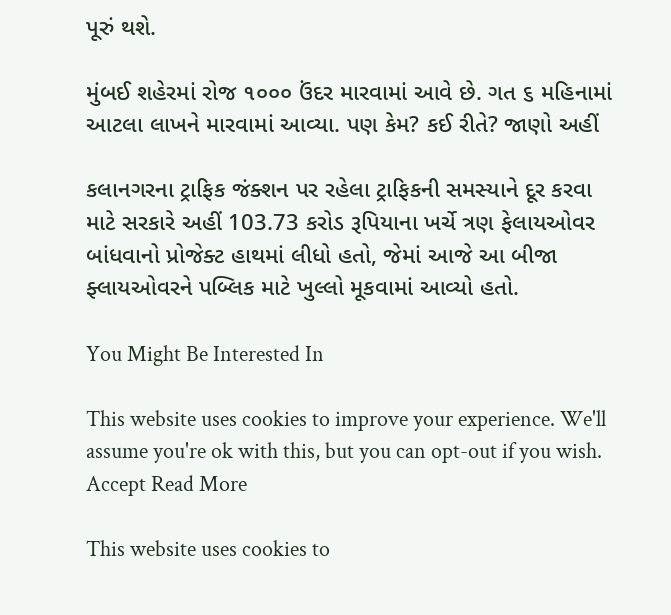પૂરું થશે.

મુંબઈ શહેરમાં રોજ ૧૦૦૦ ઉંદર મારવામાં આવે છે. ગત ૬ મહિનામાં આટલા લાખને મારવામાં આવ્યા. પણ કેમ? કઈ રીતે? જાણો અહીં

કલાનગરના ટ્રાફિક જંક્શન પર રહેલા ટ્રાફિકની સમસ્યાને દૂર કરવા માટે સરકારે અહીં 103.73 કરોડ રૂપિયાના ખર્ચે ત્રણ ફેલાયઓવર બાંધવાનો પ્રોજેક્ટ હાથમાં લીધો હતો, જેમાં આજે આ બીજા ફ્લાયઓવરને પબ્લિક માટે ખુલ્લો મૂકવામાં આવ્યો હતો.

You Might Be Interested In

This website uses cookies to improve your experience. We'll assume you're ok with this, but you can opt-out if you wish. Accept Read More

This website uses cookies to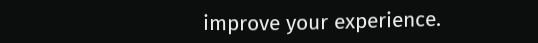improve your experience.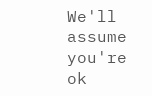We'll assume you're ok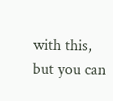with this, but you can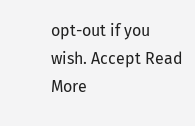opt-out if you wish. Accept Read More